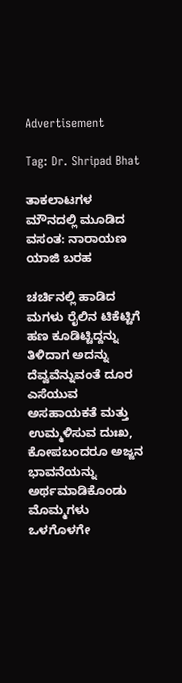Advertisement

Tag: Dr. Shripad Bhat

ತಾಕಲಾಟಗಳ ಮೌನದಲ್ಲಿ ಮೂಡಿದ ವಸಂತ: ನಾರಾಯಣ ಯಾಜಿ ಬರಹ

ಚರ್ಚಿನಲ್ಲಿ ಹಾಡಿದ ಮಗಳು ರೈಲಿನ ಟಿಕೆಟ್ಟಿಗೆ ಹಣ ಕೂಡಿಟ್ಟಿದ್ದನ್ನು ತಿಳಿದಾಗ ಅದನ್ನು ದೆವ್ವವೆನ್ನುವಂತೆ ದೂರ ಎಸೆಯುವ ಅಸಹಾಯಕತೆ ಮತ್ತು ಉಮ್ಮಳಿಸುವ ದುಃಖ, ಕೋಪಬಂದರೂ ಅಜ್ಜನ ಭಾವನೆಯನ್ನು ಅರ್ಥಮಾಡಿಕೊಂಡು ಮೊಮ್ಮಗಳು ಒಳಗೊಳಗೇ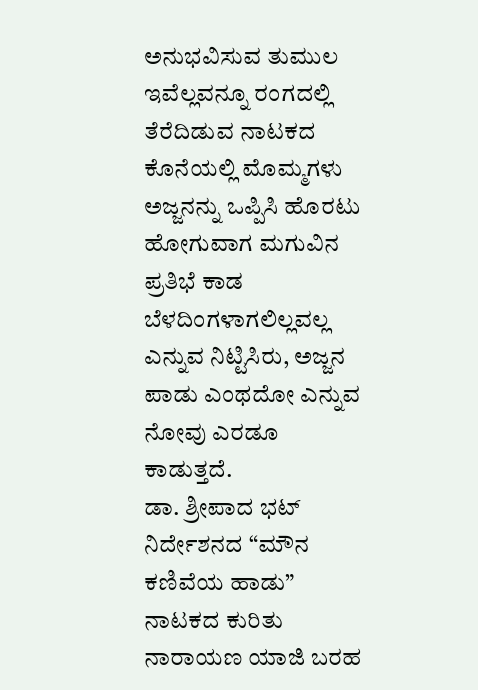ಅನುಭವಿಸುವ ತುಮುಲ ಇವೆಲ್ಲವನ್ನೂ ರಂಗದಲ್ಲಿ ತೆರೆದಿಡುವ ನಾಟಕದ ಕೊನೆಯಲ್ಲಿ ಮೊಮ್ಮಗಳು ಅಜ್ಜನನ್ನು ಒಪ್ಪಿಸಿ ಹೊರಟು ಹೋಗುವಾಗ ಮಗುವಿನ ಪ್ರತಿಭೆ ಕಾಡ ಬೆಳದಿಂಗಳಾಗಲಿಲ್ಲವಲ್ಲ ಎನ್ನುವ ನಿಟ್ಟಿಸಿರು, ಅಜ್ಜನ ಪಾಡು ಎಂಥದೋ ಎನ್ನುವ ನೋವು ಎರಡೂ ಕಾಡುತ್ತದೆ.
ಡಾ. ಶ್ರೀಪಾದ ಭಟ್ ನಿರ್ದೇಶನದ “ಮೌನ ಕಣಿವೆಯ ಹಾಡು” ನಾಟಕದ ಕುರಿತು ನಾರಾಯಣ ಯಾಜಿ ಬರಹ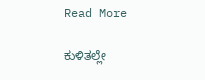Read More

ಕುಳಿತಲ್ಲೇ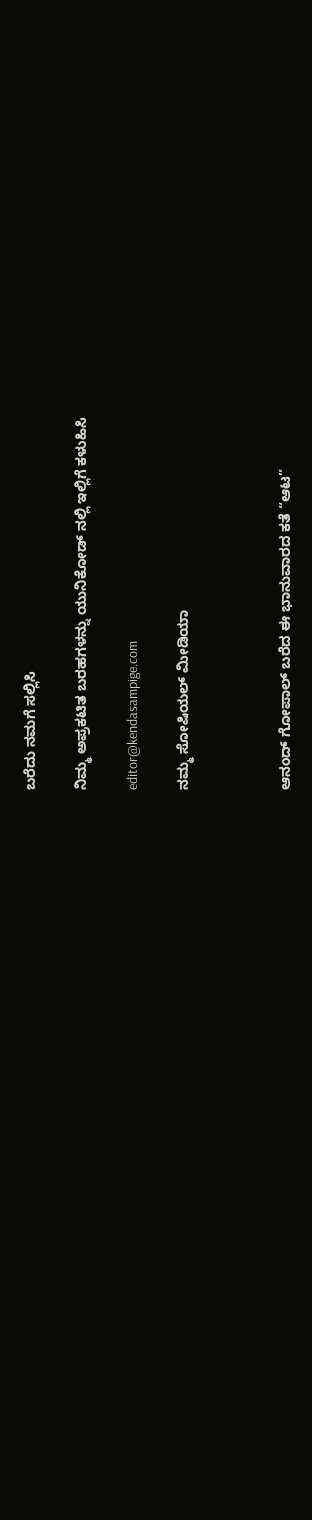ಬರೆದು ನಮಗೆ ಸಲ್ಲಿಸಿ

ನಿಮ್ಮ ಅಪ್ರಕಟಿತ ಬರಹಗಳನ್ನು ಯುನಿಕೋಡ್ ನಲ್ಲಿ ಇಲ್ಲಿಗೆ ಕಳುಹಿಸಿ

editor@kendasampige.com

ನಮ್ಮ ಸೋಷಿಯಲ್‌ ಮೀಡಿಯಾ



ಆನಂದ್‌ ಗೋಪಾಲ್‌ ಬರೆದ ಈ ಭಾನುವಾರದ ಕತೆ “ಆಟ”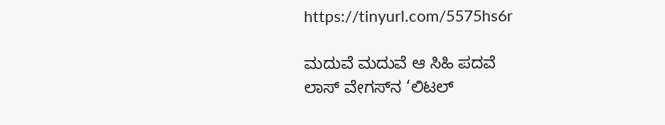https://tinyurl.com/5575hs6r

ಮದುವೆ ಮದುವೆ ಆ ಸಿಹಿ ಪದವೆ
ಲಾಸ್‌ ವೇಗಸ್‌ನ ‘ಲಿಟಲ್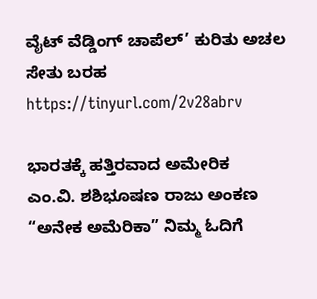ವೈಟ್ ವೆಡ್ಡಿಂಗ್ ಚಾಪೆಲ್’ ಕುರಿತು ಅಚಲ ಸೇತು ಬರಹ
https://tinyurl.com/2v28abrv

ಭಾರತಕ್ಕೆ ಹತ್ತಿರವಾದ ಅಮೇರಿಕ
ಎಂ.ವಿ. ಶಶಿಭೂಷಣ ರಾಜು ಅಂಕಣ “ಅನೇಕ ಅಮೆರಿಕಾ” ನಿಮ್ಮ ಓದಿಗೆ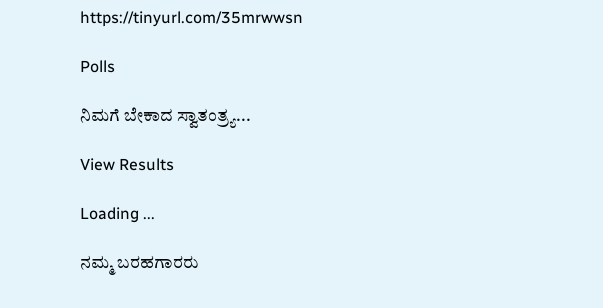https://tinyurl.com/35mrwwsn

Polls

ನಿಮಗೆ ಬೇಕಾದ ಸ್ವಾತಂತ್ರ್ಯ...

View Results

Loading ...

ನಮ್ಮ ಬರಹಗಾರರು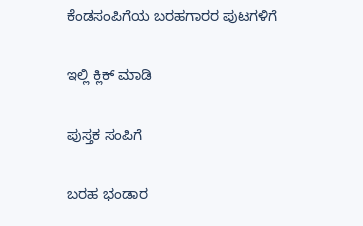ಕೆಂಡಸಂಪಿಗೆಯ ಬರಹಗಾರರ ಪುಟಗಳಿಗೆ

ಇಲ್ಲಿ ಕ್ಲಿಕ್ ಮಾಡಿ

ಪುಸ್ತಕ ಸಂಪಿಗೆ

ಬರಹ ಭಂಡಾರ